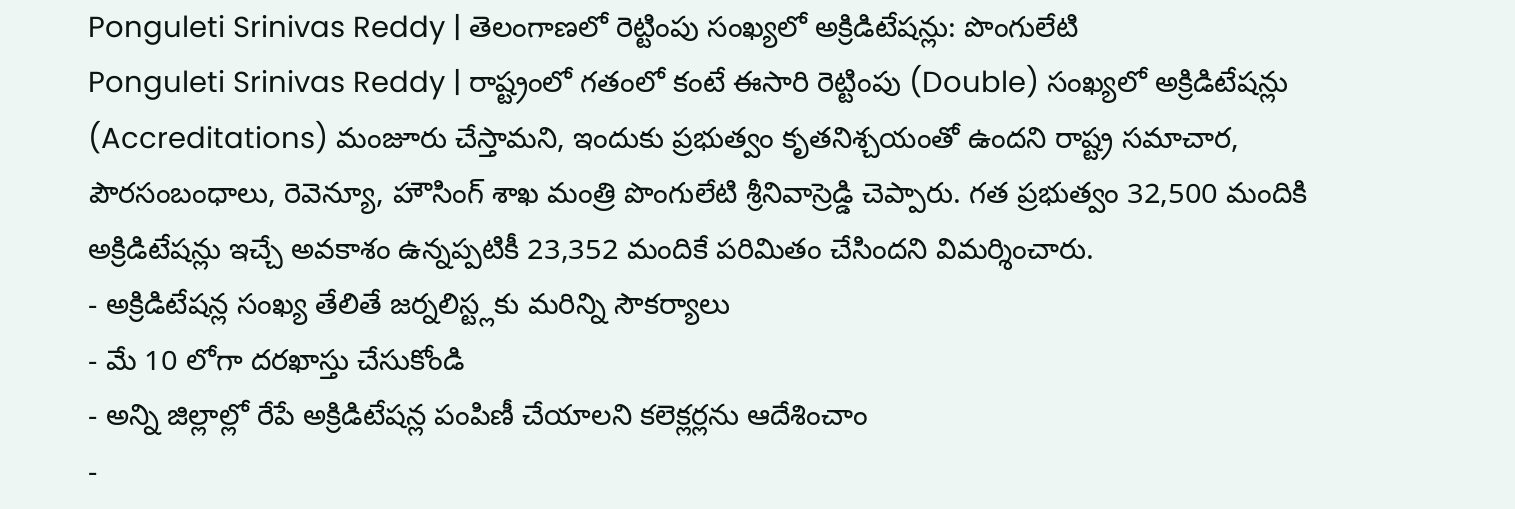Ponguleti Srinivas Reddy | తెలంగాణలో రెట్టింపు సంఖ్యలో అక్రిడిటేషన్లు: పొంగులేటి
Ponguleti Srinivas Reddy | రాష్ట్రంలో గతంలో కంటే ఈసారి రెట్టింపు (Double) సంఖ్యలో అక్రిడిటేషన్లు (Accreditations) మంజూరు చేస్తామని, ఇందుకు ప్రభుత్వం కృతనిశ్చయంతో ఉందని రాష్ట్ర సమాచార, పౌరసంబంధాలు, రెవెన్యూ, హౌసింగ్ శాఖ మంత్రి పొంగులేటి శ్రీనివాస్రెడ్డి చెప్పారు. గత ప్రభుత్వం 32,500 మందికి అక్రిడిటేషన్లు ఇచ్చే అవకాశం ఉన్నప్పటికీ 23,352 మందికే పరిమితం చేసిందని విమర్శించారు.
- అక్రిడిటేషన్ల సంఖ్య తేలితే జర్నలిస్ట్లకు మరిన్ని సౌకర్యాలు
- మే 10 లోగా దరఖాస్తు చేసుకోండి
- అన్ని జిల్లాల్లో రేపే అక్రిడిటేషన్ల పంపిణీ చేయాలని కలెక్లర్లను ఆదేశించాం
-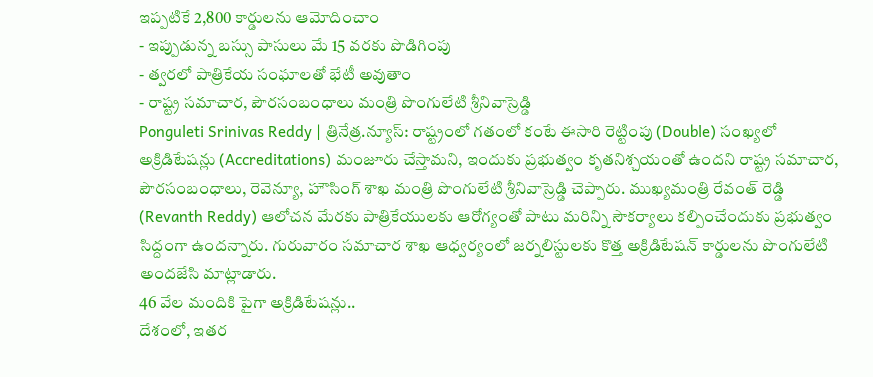ఇప్పటికే 2,800 కార్డులను ఆమోదించాం
- ఇప్పుడున్న బస్సు పాసులు మే 15 వరకు పొడిగింపు
- త్వరలో పాత్రికేయ సంఘాలతో భేటీ అవుతాం
- రాష్ట్ర సమాచార, పౌరసంబంధాలు మంత్రి పొంగులేటి శ్రీనివాస్రెడ్డి
Ponguleti Srinivas Reddy | త్రినేత్ర.న్యూస్: రాష్ట్రంలో గతంలో కంటే ఈసారి రెట్టింపు (Double) సంఖ్యలో అక్రిడిటేషన్లు (Accreditations) మంజూరు చేస్తామని, ఇందుకు ప్రభుత్వం కృతనిశ్చయంతో ఉందని రాష్ట్ర సమాచార, పౌరసంబంధాలు, రెవెన్యూ, హౌసింగ్ శాఖ మంత్రి పొంగులేటి శ్రీనివాస్రెడ్డి చెప్పారు. ముఖ్యమంత్రి రేవంత్ రెడ్డి (Revanth Reddy) ఆలోచన మేరకు పాత్రికేయులకు ఆరోగ్యంతో పాటు మరిన్ని సౌకర్యాలు కల్పించేందుకు ప్రభుత్వం సిద్దంగా ఉందన్నారు. గురువారం సమాచార శాఖ ఆధ్వర్యంలో జర్నలిస్టులకు కొత్త అక్రిడిటేషన్ కార్డులను పొంగులేటి అందజేసి మాట్లాడారు.
46 వేల మందికి పైగా అక్రిడిటేషన్లు..
దేశంలో, ఇతర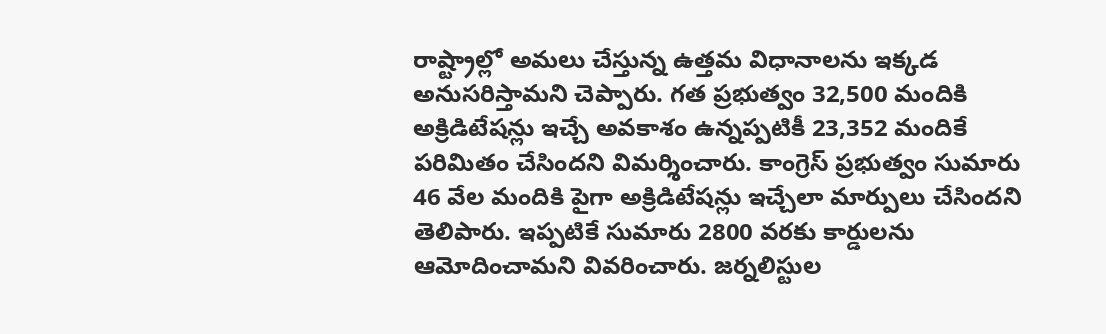రాష్ట్రాల్లో అమలు చేస్తున్న ఉత్తమ విధానాలను ఇక్కడ అనుసరిస్తామని చెప్పారు. గత ప్రభుత్వం 32,500 మందికి అక్రిడిటేషన్లు ఇచ్చే అవకాశం ఉన్నప్పటికీ 23,352 మందికే పరిమితం చేసిందని విమర్శించారు. కాంగ్రెస్ ప్రభుత్వం సుమారు 46 వేల మందికి పైగా అక్రిడిటేషన్లు ఇచ్చేలా మార్పులు చేసిందని తెలిపారు. ఇప్పటికే సుమారు 2800 వరకు కార్డులను ఆమోదించామని వివరించారు. జర్నలిస్టుల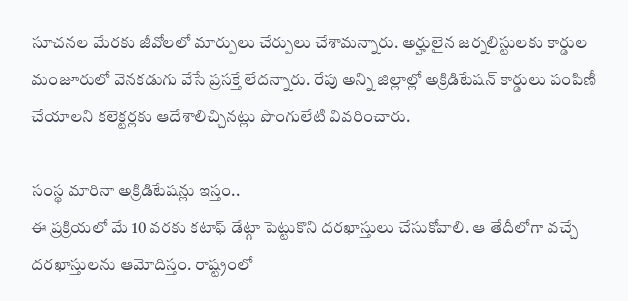సూచనల మేరకు జీవోలలో మార్పులు చేర్పులు చేశామన్నారు. అర్హులైన జర్నలిస్టులకు కార్డుల మంజూరులో వెనకడుగు వేసే ప్రసక్తే లేదన్నారు. రేపు అన్ని జిల్లాల్లో అక్రిడిటేషన్ కార్డులు పంపిణీ చేయాలని కలెక్టర్లకు ఆదేశాలిచ్చినట్లు పొంగులేటి వివరించారు.

సంస్థ మారినా అక్రిడిటేషన్లు ఇస్తం..
ఈ ప్రక్రియలో మే 10 వరకు కటాఫ్ డేట్గా పెట్టుకొని దరఖాస్తులు చేసుకోవాలి. ఆ తేదీలోగా వచ్చే దరఖాస్తులను ఆమోదిస్తం. రాష్ట్రంలో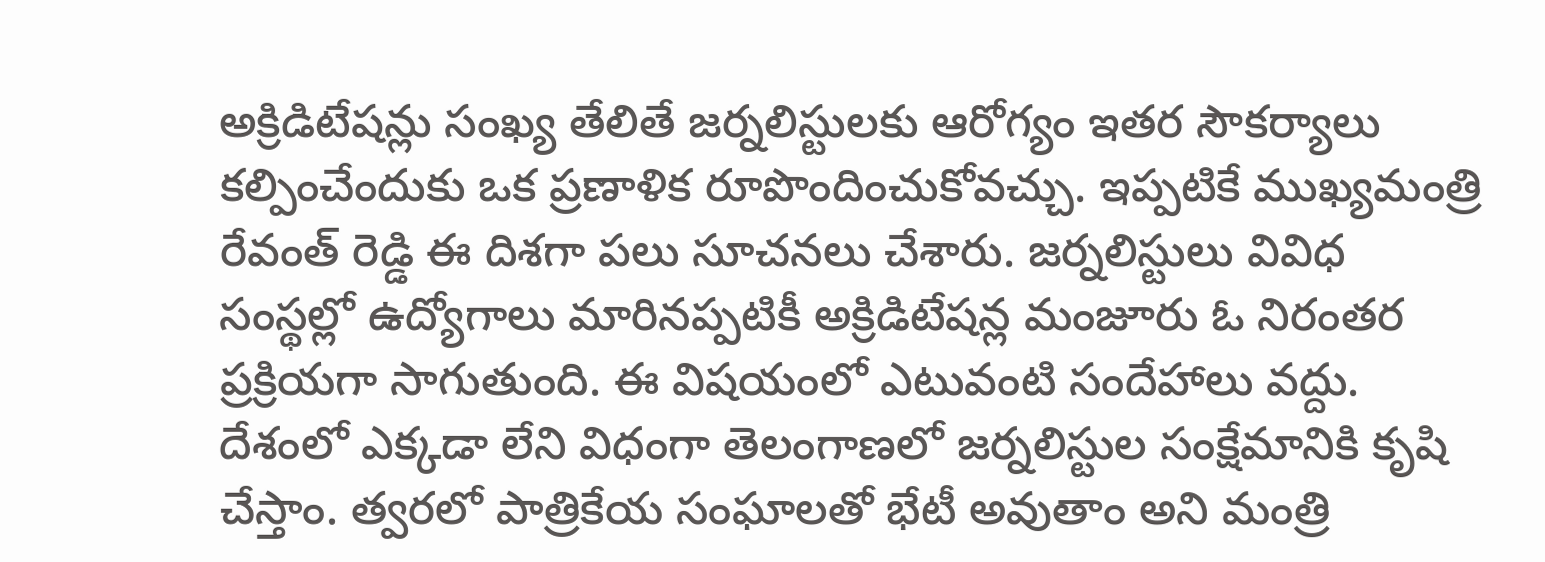అక్రిడిటేషన్లు సంఖ్య తేలితే జర్నలిస్టులకు ఆరోగ్యం ఇతర సౌకర్యాలు కల్పించేందుకు ఒక ప్రణాళిక రూపొందించుకోవచ్చు. ఇప్పటికే ముఖ్యమంత్రి రేవంత్ రెడ్డి ఈ దిశగా పలు సూచనలు చేశారు. జర్నలిస్టులు వివిధ సంస్థల్లో ఉద్యోగాలు మారినప్పటికీ అక్రిడిటేషన్ల మంజూరు ఓ నిరంతర ప్రక్రియగా సాగుతుంది. ఈ విషయంలో ఎటువంటి సందేహాలు వద్దు. దేశంలో ఎక్కడా లేని విధంగా తెలంగాణలో జర్నలిస్టుల సంక్షేమానికి కృషి చేస్తాం. త్వరలో పాత్రికేయ సంఘాలతో భేటీ అవుతాం అని మంత్రి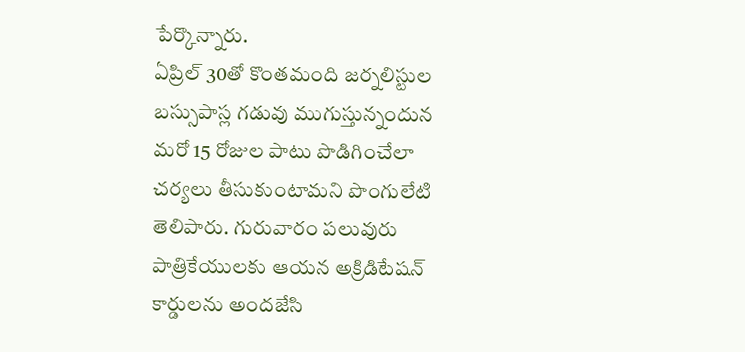పేర్కొన్నారు.
ఏప్రిల్ 30తో కొంతమంది జర్నలిస్టుల బస్సుపాస్ల గడువు ముగుస్తున్నందున మరో 15 రోజుల పాటు పొడిగించేలా చర్యలు తీసుకుంటామని పొంగులేటి తెలిపారు. గురువారం పలువురు పాత్రికేయులకు ఆయన అక్రిడిటేషన్ కార్డులను అందజేసి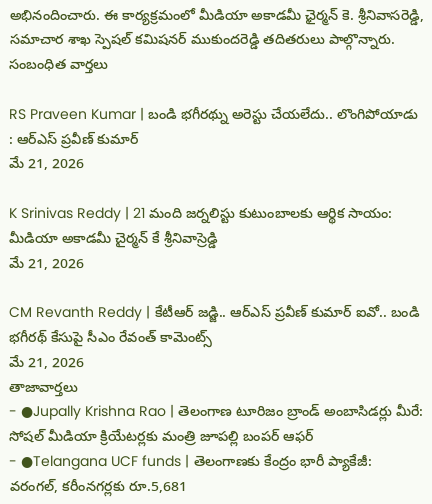అభినందించారు. ఈ కార్యక్రమంలో మీడియా అకాడమీ ఛైర్మన్ కె. శ్రీనివాసరెడ్డి, సమాచార శాఖ స్పెషల్ కమిషనర్ ముకుందరెడ్డి తదితరులు పాల్గొన్నారు.
సంబంధిత వార్తలు

RS Praveen Kumar | బండి భగీరథ్ను అరెస్టు చేయలేదు.. లొంగిపోయాడు : ఆర్ఎస్ ప్రవీణ్ కుమార్
మే 21, 2026

K Srinivas Reddy | 21 మంది జర్నలిస్టు కుటుంబాలకు ఆర్థిక సాయం: మీడియా అకాడమీ చైర్మన్ కే శ్రీనివాస్రెడ్డి
మే 21, 2026

CM Revanth Reddy | కేటీఆర్ జడ్జి.. ఆర్ఎస్ ప్రవీణ్ కుమార్ ఐవో.. బండి భగీరథ్ కేసుపై సీఎం రేవంత్ కామెంట్స్
మే 21, 2026
తాజావార్తలు
- ●Jupally Krishna Rao | తెలంగాణ టూరిజం బ్రాండ్ అంబాసిడర్లు మీరే: సోషల్ మీడియా క్రియేటర్లకు మంత్రి జూపల్లి బంపర్ ఆఫర్
- ●Telangana UCF funds | తెలంగాణకు కేంద్రం భారీ ప్యాకేజీ: వరంగల్, కరీంనగర్లకు రూ.5,681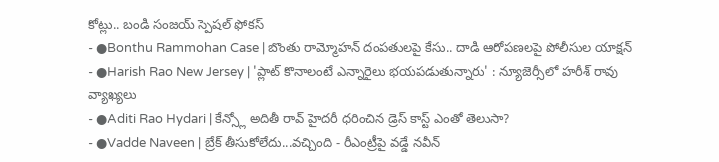కోట్లు.. బండి సంజయ్ స్పెషల్ ఫోకస్
- ●Bonthu Rammohan Case | బొంతు రామ్మోహన్ దంపతులపై కేసు.. దాడి ఆరోపణలపై పోలీసుల యాక్షన్
- ●Harish Rao New Jersey | 'ప్లాట్ కొనాలంటే ఎన్నారైలు భయపడుతున్నారు' : న్యూజెర్సీలో హరీశ్ రావు వ్యాఖ్యలు
- ●Aditi Rao Hydari | కేన్స్లో అదితీ రావ్ హైదరీ ధరించిన డ్రెస్ కాస్ట్ ఎంతో తెలుసా?
- ●Vadde Naveen | బ్రేక్ తీసుకోలేదు...వచ్చింది - రీఎంట్రీపై వడ్డే నవీన్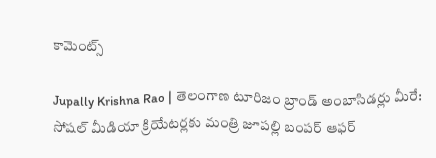కామెంట్స్

Jupally Krishna Rao | తెలంగాణ టూరిజం బ్రాండ్ అంబాసిడర్లు మీరే: సోషల్ మీడియా క్రియేటర్లకు మంత్రి జూపల్లి బంపర్ ఆఫర్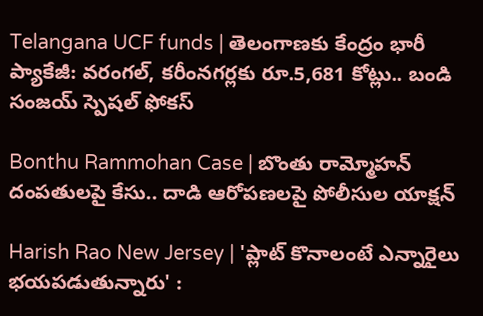Telangana UCF funds | తెలంగాణకు కేంద్రం భారీ ప్యాకేజీ: వరంగల్, కరీంనగర్లకు రూ.5,681 కోట్లు.. బండి సంజయ్ స్పెషల్ ఫోకస్

Bonthu Rammohan Case | బొంతు రామ్మోహన్ దంపతులపై కేసు.. దాడి ఆరోపణలపై పోలీసుల యాక్షన్

Harish Rao New Jersey | 'ప్లాట్ కొనాలంటే ఎన్నారైలు భయపడుతున్నారు' :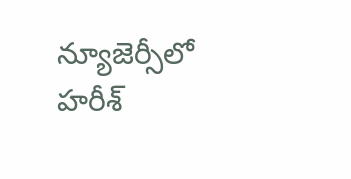న్యూజెర్సీలో హరీశ్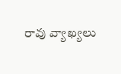రావు వ్యాఖ్యలు